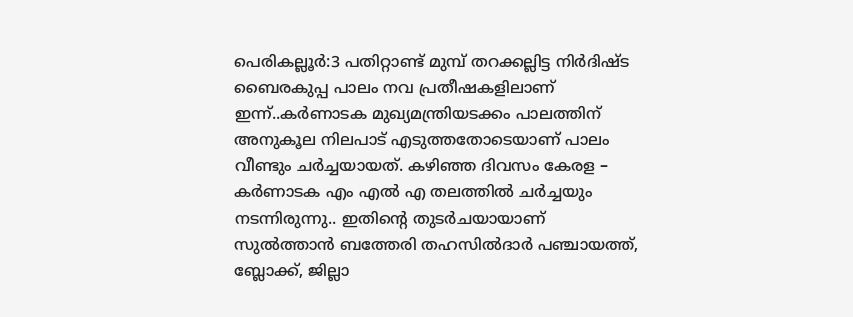പെരികല്ലൂർ:3 പതിറ്റാണ്ട് മുമ്പ് തറക്കല്ലിട്ട നിർദിഷ്ട ബൈരകുപ്പ പാലം നവ പ്രതീഷകളിലാണ് ഇന്ന്..കർണാടക മുഖ്യമന്ത്രിയടക്കം പാലത്തിന് അനുകൂല നിലപാട് എടുത്തതോടെയാണ് പാലം വീണ്ടും ചർച്ചയായത്. കഴിഞ്ഞ ദിവസം കേരള – കർണാടക എം എൽ എ തലത്തിൽ ചർച്ചയും നടന്നിരുന്നു.. ഇതിന്റെ തുടർചയായാണ് സുൽത്താൻ ബത്തേരി തഹസിൽദാർ പഞ്ചായത്ത്, ബ്ലോക്ക്, ജില്ലാ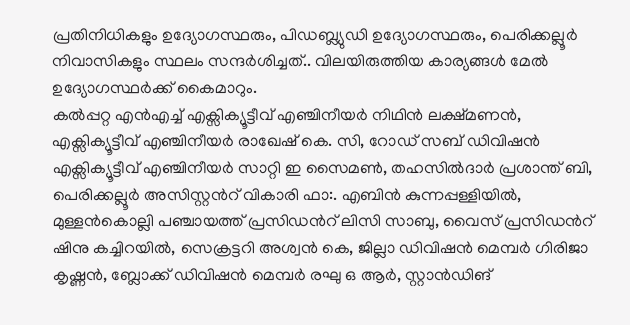പ്രതിനിധികളും ഉദ്യോഗസ്ഥരും, പിഡബ്ല്യുഡി ഉദ്യോഗസ്ഥരും, പെരിക്കല്ലൂർ നിവാസികളും സ്ഥലം സന്ദർശിച്ചത്.. വിലയിരുത്തിയ കാര്യങ്ങൾ മേൽ ഉദ്യോഗസ്ഥർക്ക് കൈമാറും.
കൽപ്പറ്റ എൻഎച്ച് എക്സിക്യൂട്ടീവ് എഞ്ചിനീയർ നിഥിൻ ലക്ഷ്മണൻ, എക്സിക്യൂട്ടീവ് എഞ്ചിനീയർ രാഖേഷ് കെ. സി, റോഡ് സബ് ഡിവിഷൻ എക്സിക്യൂട്ടീവ് എഞ്ചിനീയർ സാറ്റി ഇ സൈമൺ, തഹസിൽദാർ പ്രശാന്ത് ബി, പെരിക്കല്ലൂർ അസിസ്റ്റൻറ് വികാരി ഫാ:. എബിൻ കുന്നപ്പള്ളിയിൽ, മുള്ളൻകൊല്ലി പഞ്ചായത്ത് പ്രസിഡൻറ് ലിസി സാബു, വൈസ് പ്രസിഡൻറ് ഷിനു കച്ചിറയിൽ, സെക്രട്ടറി അശ്വൻ കെ, ജില്ലാ ഡിവിഷൻ മെമ്പർ ഗിരിജാ കൃഷ്ണൻ, ബ്ലോക്ക് ഡിവിഷൻ മെമ്പർ രഘു ഒ ആർ, സ്റ്റാൻഡിങ്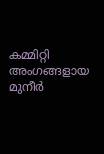കമ്മിറ്റി അംഗങ്ങളായ മുനീർ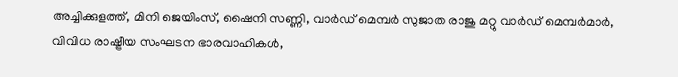അച്ചിക്കുളത്ത്, മിനി ജെയിംസ്, ഷൈനി സണ്ണി, വാർഡ് മെമ്പർ സുജാത രാജു മറ്റു വാർഡ് മെമ്പർമാർ, വിവിധ രാഷ്ട്രീയ സംഘടന ഭാരവാഹികൾ,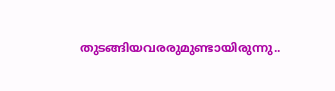തുടങ്ങിയവരരുമുണ്ടായിരുന്നു..